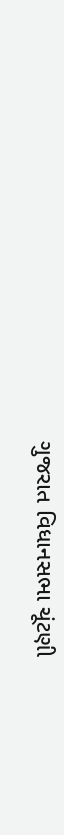ગુજરાત વિધાનસભા ચૂંટણી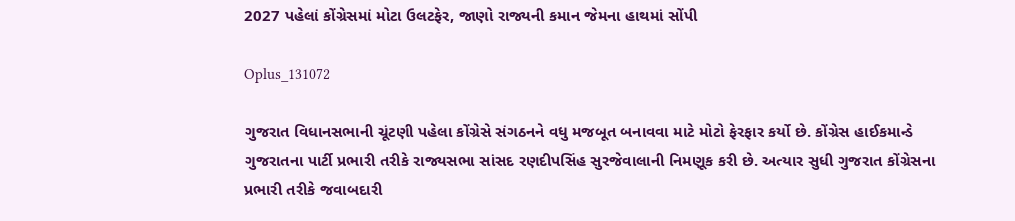2027 પહેલાં કોંગ્રેસમાં મોટા ઉલટફેર, જાણો રાજ્યની કમાન જેમના હાથમાં સોંપી

Oplus_131072

ગુજરાત વિધાનસભાની ચૂંટણી પહેલા કોંગ્રેસે સંગઠનને વધુ મજબૂત બનાવવા માટે મોટો ફેરફાર કર્યો છે. કોંગ્રેસ હાઈકમાન્ડે ગુજરાતના પાર્ટી પ્રભારી તરીકે રાજ્યસભા સાંસદ રણદીપસિંહ સુરજેવાલાની નિમણૂક કરી છે. અત્યાર સુધી ગુજરાત કોંગ્રેસના પ્રભારી તરીકે જવાબદારી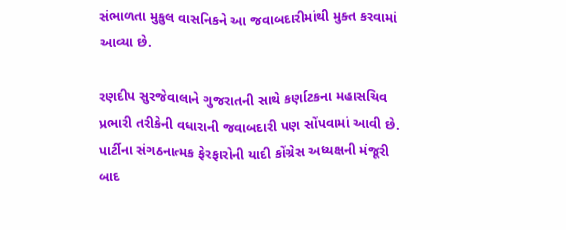સંભાળતા મુકુલ વાસનિકને આ જવાબદારીમાંથી મુક્ત કરવામાં આવ્યા છે.

રણદીપ સુરજેવાલાને ગુજરાતની સાથે કર્ણાટકના મહાસચિવ પ્રભારી તરીકેની વધારાની જવાબદારી પણ સોંપવામાં આવી છે. પાર્ટીના સંગઠનાત્મક ફેરફારોની યાદી કોંગ્રેસ અધ્યક્ષની મંજૂરી બાદ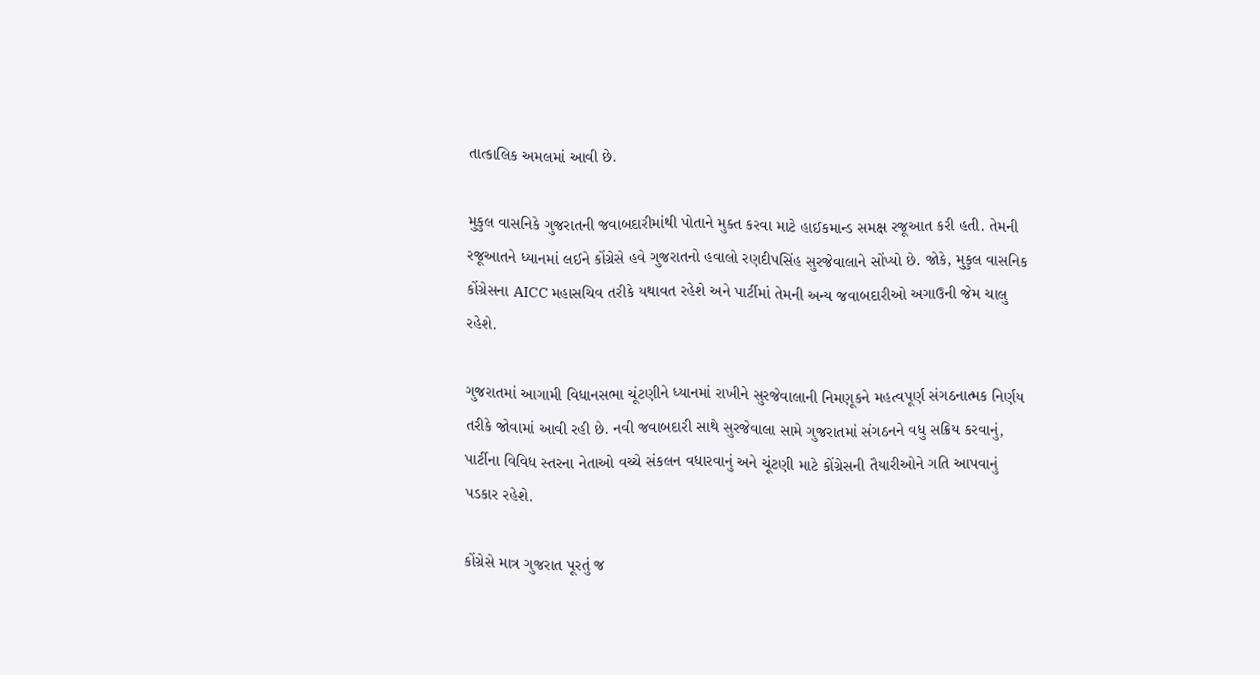તાત્કાલિક અમલમાં આવી છે.

મુકુલ વાસનિકે ગુજરાતની જવાબદારીમાંથી પોતાને મુક્ત કરવા માટે હાઈકમાન્ડ સમક્ષ રજૂઆત કરી હતી. તેમની રજૂઆતને ધ્યાનમાં લઈને કોંગ્રેસે હવે ગુજરાતનો હવાલો રણદીપસિંહ સુરજેવાલાને સોંપ્યો છે. જોકે, મુકુલ વાસનિક કોંગ્રેસના AICC મહાસચિવ તરીકે યથાવત રહેશે અને પાર્ટીમાં તેમની અન્ય જવાબદારીઓ અગાઉની જેમ ચાલુ રહેશે.

ગુજરાતમાં આગામી વિધાનસભા ચૂંટણીને ધ્યાનમાં રાખીને સુરજેવાલાની નિમણૂકને મહત્વપૂર્ણ સંગઠનાત્મક નિર્ણય તરીકે જોવામાં આવી રહી છે. નવી જવાબદારી સાથે સુરજેવાલા સામે ગુજરાતમાં સંગઠનને વધુ સક્રિય કરવાનું, પાર્ટીના વિવિધ સ્તરના નેતાઓ વચ્ચે સંકલન વધારવાનું અને ચૂંટણી માટે કોંગ્રેસની તૈયારીઓને ગતિ આપવાનું પડકાર રહેશે.

કોંગ્રેસે માત્ર ગુજરાત પૂરતું જ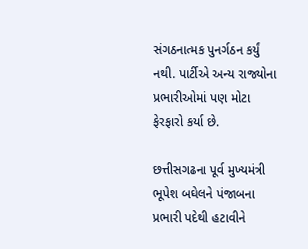સંગઠનાત્મક પુનર્ગઠન કર્યું નથી. પાર્ટીએ અન્ય રાજ્યોના પ્રભારીઓમાં પણ મોટા ફેરફારો કર્યા છે.

છત્તીસગઢના પૂર્વ મુખ્યમંત્રી ભૂપેશ બઘેલને પંજાબના પ્રભારી પદેથી હટાવીને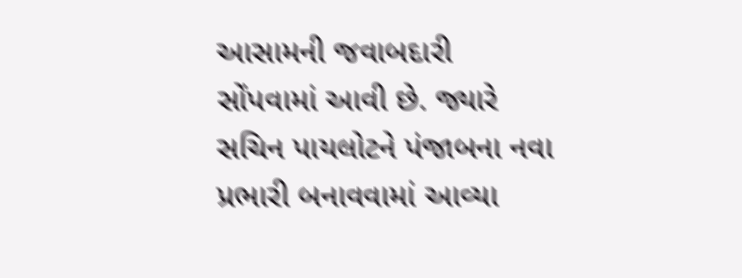આસામની જવાબદારી સોંપવામાં આવી છે. જ્યારે સચિન પાયલોટને પંજાબના નવા પ્રભારી બનાવવામાં આવ્યા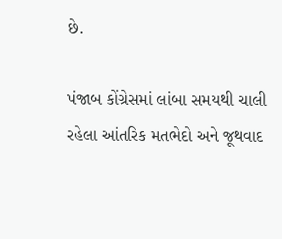છે.

પંજાબ કોંગ્રેસમાં લાંબા સમયથી ચાલી રહેલા આંતરિક મતભેદો અને જૂથવાદ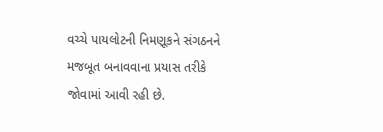વચ્ચે પાયલોટની નિમણૂકને સંગઠનને મજબૂત બનાવવાના પ્રયાસ તરીકે જોવામાં આવી રહી છે.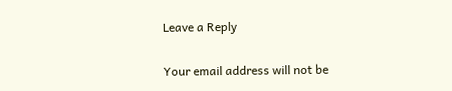Leave a Reply

Your email address will not be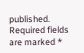published. Required fields are marked *